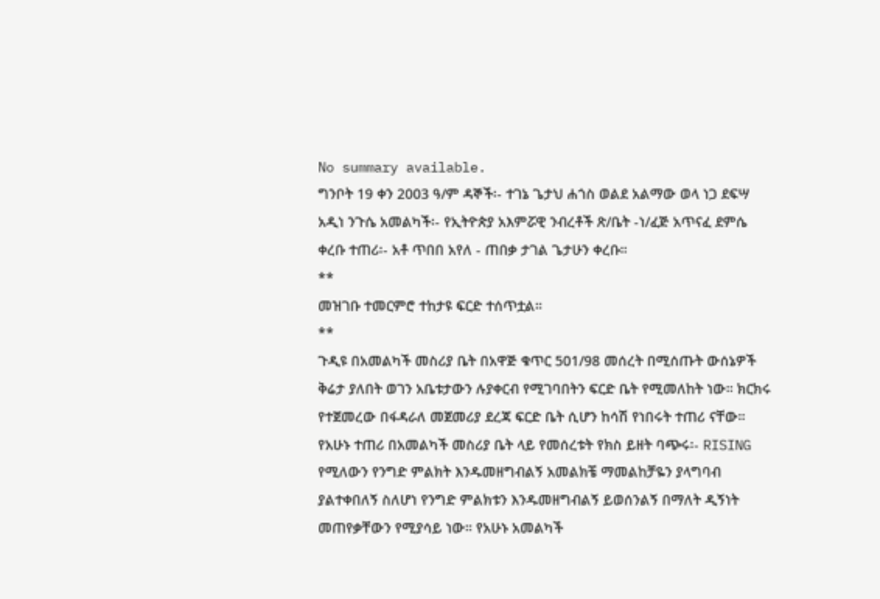No summary available.
ግንቦት 19 ቀን 2003 ዓ/ም ዳኞች፡- ተገኔ ጌታህ ሐጎስ ወልደ አልማው ወላ ነጋ ደፍሣ አዲነ ንጉሴ አመልካች፡- የኢትዮጵያ አእምሯዊ ንብረቶች ጽ/ቤት -ነ/ፈጅ አጥናፈ ደምሴ ቀረቡ ተጠሪ፡- አቶ ጥበበ አየለ - ጠበቃ ታገል ጌታሁን ቀረቡ።
**
መዝገቡ ተመርምሮ ተከታዩ ፍርድ ተሰጥቷል።
**
ጉዲዩ በአመልካች መስሪያ ቤት በአዋጅ ቁጥር 501/98 መሰረት በሚሰጡት ውሰኔዎች ቅሬታ ያለበት ወገን አቤቱታውን ሉያቀርብ የሚገባበትን ፍርድ ቤት የሚመለከት ነው። ክርክሩ የተጀመረው በፋዳራለ መጀመሪያ ደረጃ ፍርድ ቤት ሲሆን ከሳሽ የነበሩት ተጠሪ ናቸው። የአሁኑ ተጠሪ በአመልካች መስሪያ ቤት ላይ የመሰረቱት የክስ ይዘት ባጭሩ፡- RISING የሚለውን የንግድ ምልክት እንዱመዘግብልኝ አመልክቼ ማመልከቻዬን ያላግባብ ያልተቀበለኝ ስለሆነ የንግድ ምልክቱን እንዱመዘግብልኝ ይወሰንልኝ በማለት ዲኝነት መጠየቃቸውን የሚያሳይ ነው። የአሁኑ አመልካች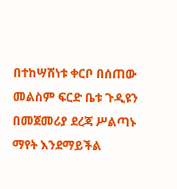በተከሣሽነቱ ቀርቦ በሰጠው መልስም ፍርድ ቤቱ ጉዲዩን በመጀመሪያ ደረጃ ሥልጣኑ ማየት እንደማይችል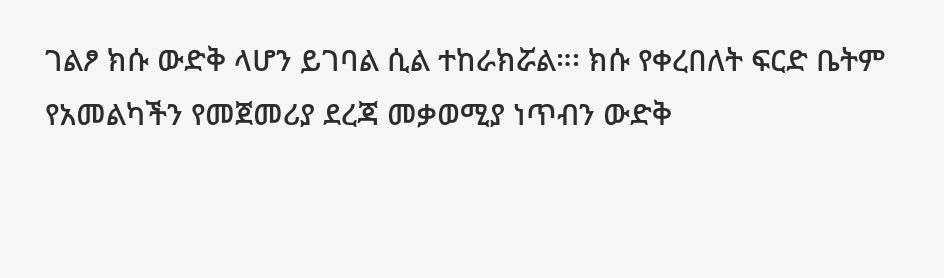ገልፆ ክሱ ውድቅ ላሆን ይገባል ሲል ተከራክሯል።፡ ክሱ የቀረበለት ፍርድ ቤትም የአመልካችን የመጀመሪያ ደረጃ መቃወሚያ ነጥብን ውድቅ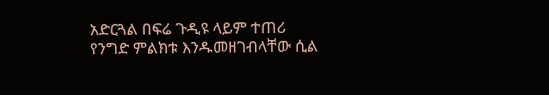አድርጓል በፍሬ ጉዲዩ ላይም ተጠሪ የንግድ ምልክቱ እንዱመዘገብላቸው ሲል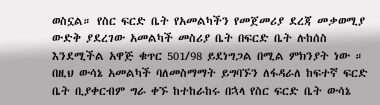ወስኗል። የስር ፍርድ ቤት የአመልካችን የመጀመሪያ ደረጃ መቃወሚያ ውድቅ ያደረገው አመልካች መስሪያ ቤት በፍርድ ቤት ሉከሰስ እንደሚችል አዋጅ ቁጥር 501/98 ይደነግጋል በሚል ምክንያት ነው ። በዚህ ውሳኔ አመልካች ባለመስማማት ይግባኙን ለፋዳራለ ከፍተኛ ፍርድ ቤት ቢያቀርብም ግራ ቀኙ ከተከራከሩ በኋላ የስር ፍርድ ቤት ውሳኔ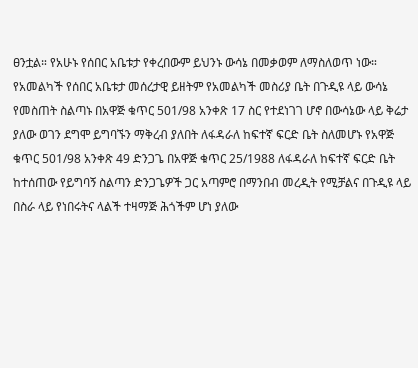ፀንቷል። የአሁኑ የሰበር አቤቱታ የቀረበውም ይህንኑ ውሳኔ በመቃወም ለማስለወጥ ነው።
የአመልካች የሰበር አቤቱታ መሰረታዊ ይዘትም የአመልካች መስሪያ ቤት በጉዲዩ ላይ ውሳኔ የመስጠት ስልጣኑ በአዋጅ ቁጥር 501/98 አንቀጽ 17 ስር የተደነገገ ሆኖ በውሳኔው ላይ ቅሬታ ያለው ወገን ደግሞ ይግባኙን ማቅረብ ያለበት ለፋዳራለ ከፍተኛ ፍርድ ቤት ስለመሆኑ የአዋጅ ቁጥር 501/98 አንቀጽ 49 ድንጋጌ በአዋጅ ቁጥር 25/1988 ለፋዳራለ ከፍተኛ ፍርድ ቤት ከተሰጠው የይግባኝ ስልጣን ድንጋጌዎች ጋር አጣምሮ በማንበብ መረዲት የሚቻልና በጉዲዩ ላይ በስራ ላይ የነበሩትና ላልች ተዛማጅ ሕጎችም ሆነ ያለው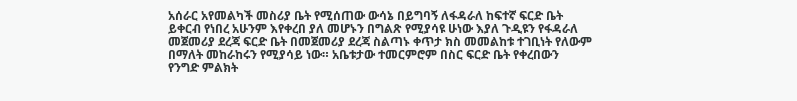አሰራር አየመልካች መስሪያ ቤት የሚሰጠው ውሳኔ በይግባኝ ለፋዳራለ ከፍተኛ ፍርድ ቤት ይቀርብ የነበረ አሁንም እየቀረበ ያለ መሆኑን በግልጽ የሚያሳዩ ሁነው እያለ ጉዲዩን የፋዳራለ መጀመሪያ ደረጃ ፍርድ ቤት በመጀመሪያ ደረጃ ስልጣኑ ቀጥታ ክስ መመልከቱ ተገቢነት የለውም በማለት መከራከሩን የሚያሳይ ነው። አቤቱታው ተመርምሮም በስር ፍርድ ቤት የቀረበውን የንግድ ምልክት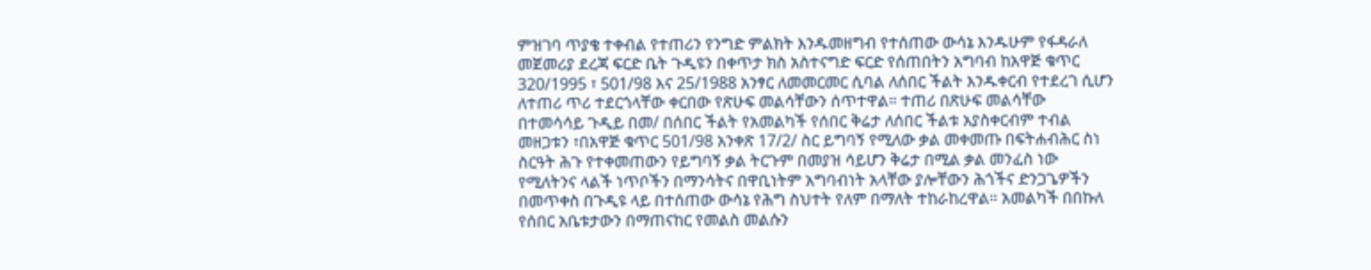ምዝገባ ጥያቄ ተቀብል የተጠሪን የንግድ ምልክት እንዱመዘግብ የተሰጠው ውሳኔ እንዱሁም የፋዳራለ መጀመሪያ ደረጃ ፍርድ ቤት ጉዲዩን በቀጥታ ክስ አስተናግድ ፍርድ የሰጠበትን አግባብ ከአዋጅ ቁጥር 320/1995 ፣ 501/98 እና 25/1988 አንፃር ለመመርመር ሲባል ለሰበር ችልት እንዱቀርብ የተደረገ ሲሆን ለተጠሪ ጥሪ ተደርጎላቸው ቀርበው የጽሁፍ መልሳቸውን ሰጥተዋል። ተጠሪ በጽሁፍ መልሳቸው በተመሳሳይ ጉዲይ በመ/ በሰበር ችልት የአመልካች የሰበር ቅሬታ ለሰበር ችልቱ አያስቀርብም ተብል መዘጋቱን ፣በአዋጅ ቁጥር 501/98 አንቀጽ 17/2/ ስር ይግባኝ የሚለው ቃል መቀመጡ በፍትሐብሕር ስነ ስርዓት ሕጉ የተቀመጠውን የይግባኝ ቃል ትርጉም በመያዝ ሳይሆን ቅሬታ በሚል ቃል መንፈስ ነው የሚለትንና ላልች ነጥቦችን በማንሳትና በዋቢነትም አግባብነት አላቸው ያሎቸውን ሕጎችና ድንጋጌዎችን በመጥቀስ በጉዲዩ ላይ በተሰጠው ውሳኔ የሕግ ስህተት የለም በማለት ተከራከረዋል። አመልካች በበኩለ የሰበር አቤቱታውን በማጠናከር የመልስ መልሱን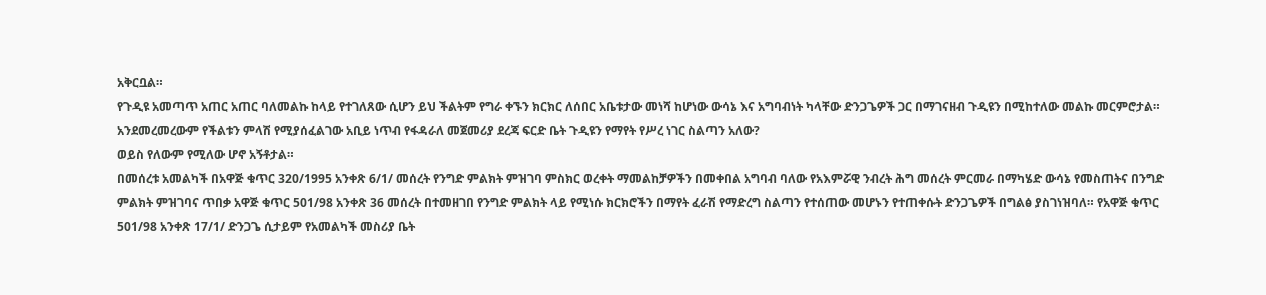አቅርቧል።
የጉዲዩ አመጣጥ አጠር አጠር ባለመልኩ ከላይ የተገለጸው ሲሆን ይህ ችልትም የግራ ቀኙን ክርክር ለሰበር አቤቱታው መነሻ ከሆነው ውሳኔ እና አግባብነት ካላቸው ድንጋጌዎች ጋር በማገናዘብ ጉዲዩን በሚከተለው መልኩ መርምሮታል። አንደመረመረውም የችልቱን ምላሽ የሚያሰፈልገው አቢይ ነጥብ የፋዳራለ መጀመሪያ ደረጃ ፍርድ ቤት ጉዲዩን የማየት የሥረ ነገር ስልጣን አለው?
ወይስ የለውም የሚለው ሆኖ አኝቶታል።
በመሰረቱ አመልካች በአዋጅ ቁጥር 320/1995 አንቀጽ 6/1/ መሰረት የንግድ ምልክት ምዝገባ ምስክር ወረቀት ማመልከቻዎችን በመቀበል አግባብ ባለው የአእምሯዊ ንብረት ሕግ መሰረት ምርመራ በማካሄድ ውሳኔ የመስጠትና በንግድ ምልክት ምዝገባና ጥበቃ አዋጅ ቁጥር 501/98 አንቀጽ 36 መሰረት በተመዘገበ የንግድ ምልክት ላይ የሚነሱ ክርክሮችን በማየት ፈራሽ የማድረግ ስልጣን የተሰጠው መሆኑን የተጠቀሱት ድንጋጌዎች በግልፅ ያስገነዝባለ። የአዋጅ ቁጥር 501/98 አንቀጽ 17/1/ ድንጋጌ ሲታይም የአመልካች መስሪያ ቤት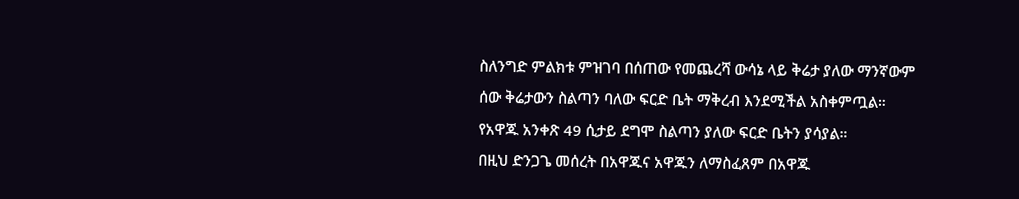ስለንግድ ምልክቱ ምዝገባ በሰጠው የመጨረሻ ውሳኔ ላይ ቅሬታ ያለው ማንኛውም ሰው ቅሬታውን ስልጣን ባለው ፍርድ ቤት ማቅረብ እንደሚችል አስቀምጧል። የአዋጁ አንቀጽ 49 ሲታይ ደግሞ ስልጣን ያለው ፍርድ ቤትን ያሳያል።
በዚህ ድንጋጌ መሰረት በአዋጁና አዋጁን ለማስፈጸም በአዋጁ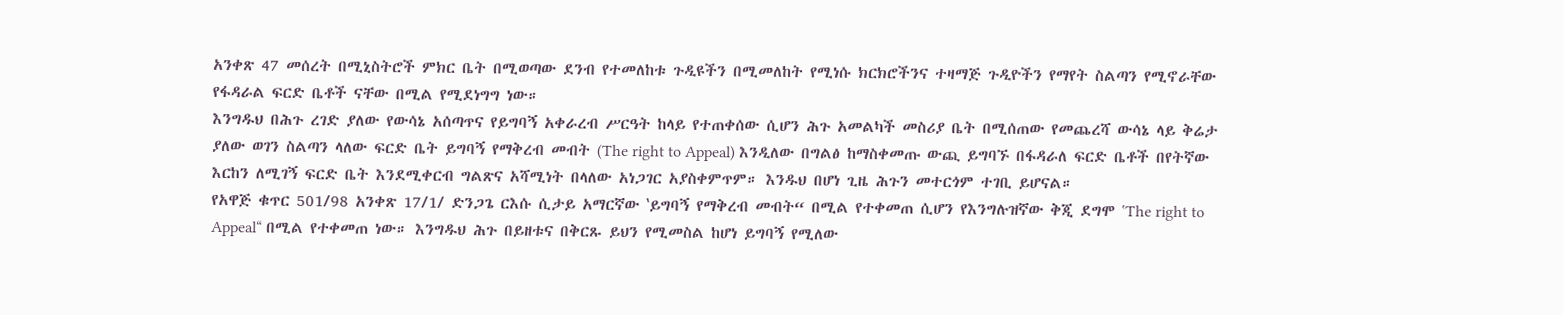አንቀጽ 47 መሰረት በሚኒስትሮች ምክር ቤት በሚወጣው ደንብ የተመለከቱ ጉዲዩችን በሚመለከት የሚነሱ ክርክሮችንና ተዛማጅ ጉዲዮችን የማየት ስልጣን የሚኖራቸው የፋዳራል ፍርድ ቤቶች ናቸው በሚል የሚደነግግ ነው።
እንግዱህ በሕጉ ረገድ ያለው የውሳኔ አሰጣጥና የይግባኝ አቀራረብ ሥርዓት ከላይ የተጠቀሰው ሲሆን ሕጉ አመልካች መስሪያ ቤት በሚሰጠው የመጨረሻ ውሳኔ ላይ ቅሬታ ያለው ወገን ስልጣን ላለው ፍርድ ቤት ይግባኝ የማቅረብ መብት (The right to Appeal) እንዲለው በግልፅ ከማስቀመጡ ውጪ ይግባኙ በፋዳራለ ፍርድ ቤቶች በየትኛው እርከን ለሚገኝ ፍርድ ቤት እንደሚቀርብ ግልጽና አሻሚነት በላለው አነጋገር አያስቀምጥም። እንዱህ በሆነ ጊዜ ሕጉን መተርጎም ተገቢ ይሆናል።
የአዋጅ ቁጥር 501/98 አንቀጽ 17/1/ ድንጋጌ ርእሱ ሲታይ አማርኛው ‛ይግባኝ የማቅረብ መብት“ በሚል የተቀመጠ ሲሆን የእንግሉዝኛው ቅጂ ደግሞ ‛The right to Appeal“ በሚል የተቀመጠ ነው። እንግዱህ ሕጉ በይዘቱና በቅርጹ ይህን የሚመስል ከሆነ ይግባኝ የሚለው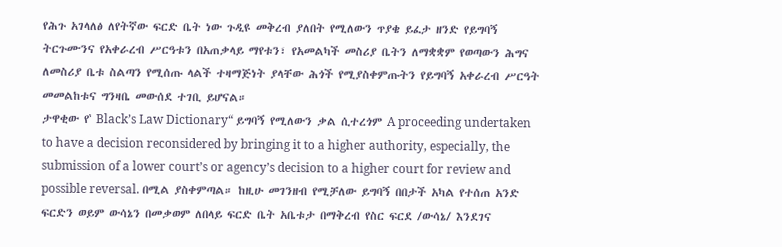የሕጉ አገላለፅ ለየትኛው ፍርድ ቤት ነው ጉዲዩ መቅረብ ያለበት የሚለውን ጥያቄ ይፈታ ዘንድ የይግባኝ ትርጉሙንና የአቀራረብ ሥርዓቱን በአጠቃላይ ማየቱን፣ የአመልካች መስሪያ ቤትን ለማቋቋም የወጣውን ሕግና ለመስሪያ ቤቱ ስልጣን የሚሰጡ ላልች ተዛማጅነት ያላቸው ሕጎች የሚያስቀምጡትን የይግባኝ አቀራረብ ሥርዓት መመልከቱና ግንዛቤ መውሰደ ተገቢ ይሆናል።
ታዋቂው የ‛ Black’s Law Dictionary“ ይግባኝ የሚለውን ቃል ሲተረጎም A proceeding undertaken to have a decision reconsidered by bringing it to a higher authority, especially, the submission of a lower court’s or agency’s decision to a higher court for review and possible reversal. በሚል ያስቀምጣል። ከዚሁ መገንዘብ የሚቻለው ይግባኝ በበታች አካል የተሰጠ አንድ ፍርድን ወይም ውሳኔን በመቃወም ለበላይ ፍርድ ቤት አቤቱታ በማቅረብ የስር ፍርደ /ውሳኔ/ እንደገና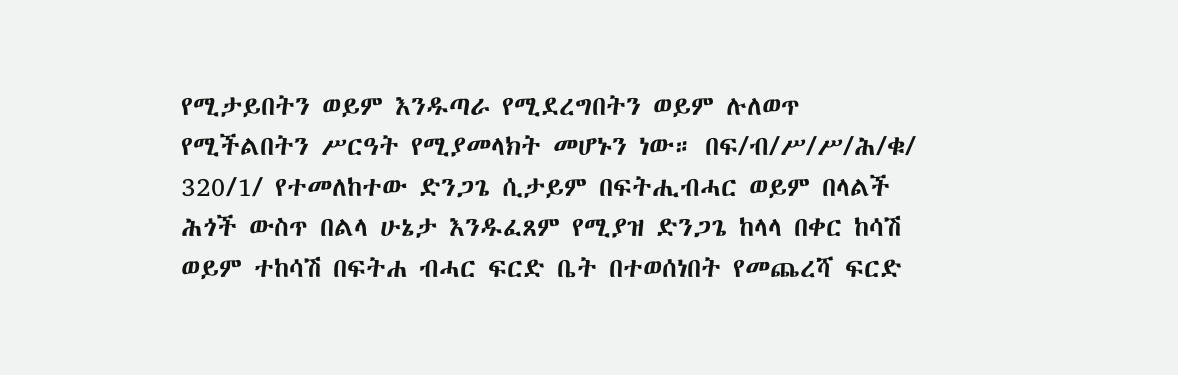የሚታይበትን ወይም እንዱጣራ የሚደረግበትን ወይም ሉለወጥ የሚችልበትን ሥርዓት የሚያመላክት መሆኑን ነው። በፍ/ብ/ሥ/ሥ/ሕ/ቁ/ 320/1/ የተመለከተው ድንጋጌ ሲታይም በፍትሒብሓር ወይም በላልች ሕጎች ውስጥ በልላ ሁኔታ እንዱፈጸም የሚያዝ ድንጋጌ ከላላ በቀር ከሳሽ ወይም ተከሳሽ በፍትሐ ብሓር ፍርድ ቤት በተወሰነበት የመጨረሻ ፍርድ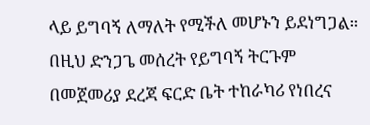ላይ ይግባኝ ለማለት የሚችለ መሆኑን ይደነግጋል። በዚህ ድንጋጌ መሰረት የይግባኝ ትርጉም በመጀመሪያ ደረጃ ፍርድ ቤት ተከራካሪ የነበረና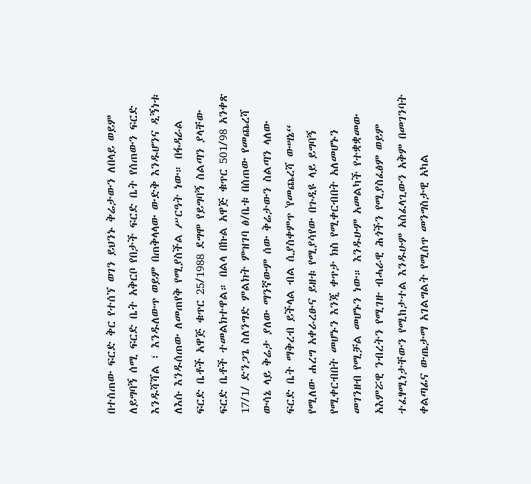በተሰጠው ፍርድ ቅር የተሰኘ ወገን ይህንኑ ቅሬታውን ለበላይ ወይም ለይግባኝ ሰሚ ፍርድ ቤት አቅርቦ የበታች ፍርድ ቤት የሰጠውን ፍርድ እንዱሻሻል ፣ እንዱለውጥ ወይም በጠቅላላው ውድቅ እንዱሆንና ዲኝነቱ ለእሱ እንዱሰጠው ለመጠየቅ የሚያስችል ሥርዓት ነው። በፋዳራል ፍርድ ቤቶች አዋጅ ቁጥር 25/1988 ደግሞ የይግባኝ ስልጣን ያላቸው ፍርድ ቤቶች ተመልክተዋል። በልላ በኩል አዋጅ ቁጥር 501/98 አንቀጽ 17/1/ ድንጋጌ ስለንግድ ምልክት ምዝገባ ፅ/ቤቱ በሰጠው የመጨረሻ ውሳኔ ላይ ቅሬታ ያለው ማንኛውም ሰው ቅሬታውን ስልጣን ላለው ፍርድ ቤት ማቅረብ ይችላል ብል ሲያስቀምጥ ‛የመጨረሻ ውሣኔ“ የሚለው ሐረግ አቀራረፁና ይዘቱ የሚያሳየው በጉዲዩ ላይ ይግባኝ የሚቀርብበት መሆኑን እንጂ ቀጥታ ክስ የሚቀርብበት አለመሆኑን መገንዘብ የሚቻል መሆኑን ነው። እንዱሁም አመልካች የተቋቋመው አእምሯዊ ንብረትን የሚገዙ ብሓራዊ ሕጎችን የሚያስፈፅም ወይም ተፈፃሚነታቸውን የሚከታተል እንዱሁም አስፈላጊውን አቅም በመገንባት ቀልጣፊና ውጤታማ አገልግልት የሚሰጥ መንግስታዊ አካል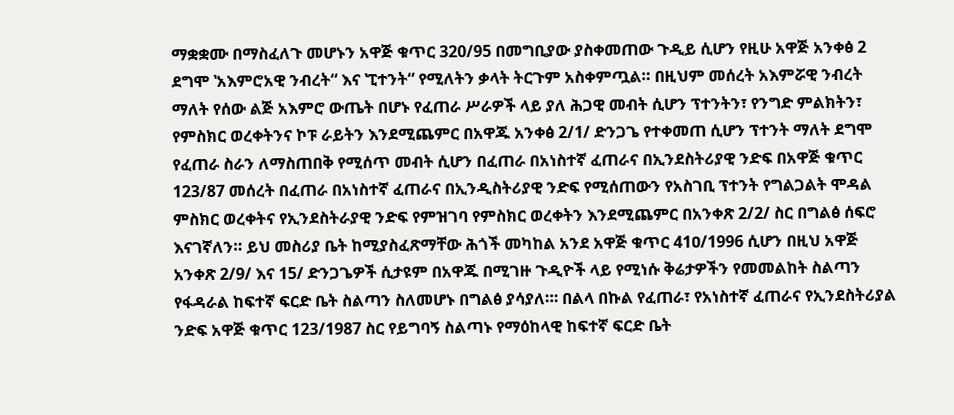ማቋቋሙ በማስፈለጉ መሆኑን አዋጅ ቁጥር 320/95 በመግቢያው ያስቀመጠው ጉዲይ ሲሆን የዚሁ አዋጅ አንቀፅ 2 ደግሞ ‛አእምሮአዊ ንብረት“ እና ‛ፒተንት“ የሚለትን ቃላት ትርጉም አስቀምጧል። በዚህም መሰረት አእምሯዊ ንብረት ማለት የሰው ልጅ አእምሮ ውጤት በሆኑ የፈጠራ ሥራዎች ላይ ያለ ሕጋዊ መብት ሲሆን ፕተንትን፣ የንግድ ምልክትን፣ የምስክር ወረቀትንና ኮፑ ራይትን እንደሚጨምር በአዋጁ አንቀፅ 2/1/ ድንጋጌ የተቀመጠ ሲሆን ፕተንት ማለት ደግሞ የፈጠራ ስራን ለማስጠበቅ የሚሰጥ መብት ሲሆን በፈጠራ በአነስተኛ ፈጠራና በኢንደስትሪያዊ ንድፍ በአዋጅ ቁጥር 123/87 መሰረት በፈጠራ በአነስተኛ ፈጠራና በኢንዲስትሪያዊ ንድፍ የሚሰጠውን የአስገቢ ፕተንት የግልጋልት ሞዳል ምስክር ወረቀትና የኢንደስትራያዊ ንድፍ የምዝገባ የምስክር ወረቀትን እንደሚጨምር በአንቀጽ 2/2/ ስር በግልፅ ሰፍሮ እናገኛለን። ይህ መስሪያ ቤት ከሚያስፈጽማቸው ሕጎች መካከል አንደ አዋጅ ቁጥር 41ዐ/1996 ሲሆን በዚህ አዋጅ አንቀጽ 2/9/ እና 15/ ድንጋጌዎች ሲታዩም በአዋጁ በሚገዙ ጉዲዮች ላይ የሚነሱ ቅሬታዎችን የመመልከት ስልጣን የፋዳራል ከፍተኛ ፍርድ ቤት ስልጣን ስለመሆኑ በግልፅ ያሳያለ።፡ በልላ በኩል የፈጠራ፣ የአነስተኛ ፈጠራና የኢንደስትሪያል ንድፍ አዋጅ ቁጥር 123/1987 ስር የይግባኝ ስልጣኑ የማዕከላዊ ከፍተኛ ፍርድ ቤት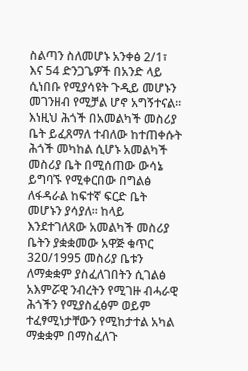ስልጣን ስለመሆኑ አንቀፅ 2/1፣ እና 54 ድንጋጌዎች በአንድ ላይ ሲነበቡ የሚያሳዩት ጉዲይ መሆኑን መገንዘብ የሚቻል ሆኖ አግኝተናል።
እነዚህ ሕጎች በአመልካች መስሪያ ቤት ይፈጸማለ ተብለው ከተጠቀሱት ሕጎች መካከል ሲሆኑ አመልካች መስሪያ ቤት በሚሰጠው ውሳኔ ይግባኙ የሚቀርበው በግልፅ ለፋዳራል ከፍተኛ ፍርድ ቤት መሆኑን ያሳያለ። ከላይ እንደተገለጸው አመልካች መስሪያ ቤትን ያቋቋመው አዋጅ ቁጥር 32ዐ/1995 መስሪያ ቤቱን ለማቋቋም ያስፈለገበትን ሲገልፅ አእምሯዊ ንብረትን የሚገዙ ብሓራዊ ሕጎችን የሚያስፈፅም ወይም ተፈፃሚነታቸውን የሚከታተል አካል ማቋቋም በማስፈለጉ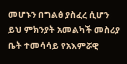መሆኑን በግልፅ ያስፈረ ሲሆን ይህ ምክንያት አመልካች መስሪያ ቤት ተመሳሳይ የአእምሯዊ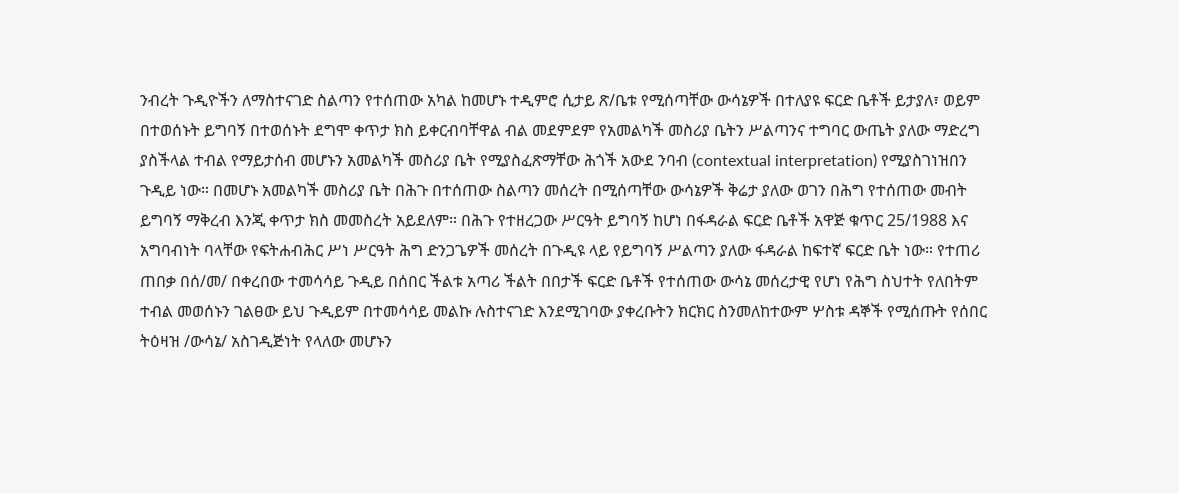ንብረት ጉዲዮችን ለማስተናገድ ስልጣን የተሰጠው አካል ከመሆኑ ተዲምሮ ሲታይ ጽ/ቤቱ የሚሰጣቸው ውሳኔዎች በተለያዩ ፍርድ ቤቶች ይታያለ፣ ወይም በተወሰኑት ይግባኝ በተወሰኑት ደግሞ ቀጥታ ክስ ይቀርብባቸዋል ብል መደምደም የአመልካች መስሪያ ቤትን ሥልጣንና ተግባር ውጤት ያለው ማድረግ ያስችላል ተብል የማይታሰብ መሆኑን አመልካች መስሪያ ቤት የሚያስፈጽማቸው ሕጎች አውደ ንባብ (contextual interpretation) የሚያስገነዝበን ጉዲይ ነው። በመሆኑ አመልካች መስሪያ ቤት በሕጉ በተሰጠው ስልጣን መሰረት በሚሰጣቸው ውሳኔዎች ቅሬታ ያለው ወገን በሕግ የተሰጠው መብት ይግባኝ ማቅረብ እንጂ ቀጥታ ክስ መመስረት አይደለም። በሕጉ የተዘረጋው ሥርዓት ይግባኝ ከሆነ በፋዳራል ፍርድ ቤቶች አዋጅ ቁጥር 25/1988 እና አግባብነት ባላቸው የፍትሐብሕር ሥነ ሥርዓት ሕግ ድንጋጌዎች መሰረት በጉዲዩ ላይ የይግባኝ ሥልጣን ያለው ፋዳራል ከፍተኛ ፍርድ ቤት ነው። የተጠሪ ጠበቃ በሰ/መ/ በቀረበው ተመሳሳይ ጉዲይ በሰበር ችልቱ አጣሪ ችልት በበታች ፍርድ ቤቶች የተሰጠው ውሳኔ መሰረታዊ የሆነ የሕግ ስህተት የለበትም ተብል መወሰኑን ገልፀው ይህ ጉዲይም በተመሳሳይ መልኩ ሉስተናገድ እንደሚገባው ያቀረቡትን ክርክር ስንመለከተውም ሦስቱ ዳኞች የሚሰጡት የሰበር ትዕዛዝ /ውሳኔ/ አስገዲጅነት የላለው መሆኑን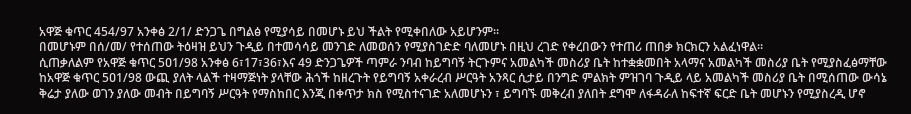አዋጅ ቁጥር 454/97 አንቀፅ 2/1/ ድንጋጌ በግልፅ የሚያሳይ በመሆኑ ይህ ችልት የሚቀበለው አይሆንም።
በመሆኑም በሰ/መ/ የተሰጠው ትዕዛዝ ይህን ጉዲይ በተመሳሳይ መንገድ ለመወሰን የሚያስገድድ ባለመሆኑ በዚህ ረገድ የቀረበውን የተጠሪ ጠበቃ ክርክርን አልፈነዋል።
ሲጠቃለልም የአዋጅ ቁጥር 5ዐ1/98 አንቀፅ 6፣17፣36፣እና 49 ድንጋጌዎች ጣምራ ንባብ ከይግባኝ ትርጉምና አመልካች መስሪያ ቤት ከተቋቋመበት አላማና አመልካች መስሪያ ቤት የሚያስፈፅማቸው ከአዋጅ ቁጥር 5ዐ1/98 ውጪ ያለት ላልች ተዛማጅነት ያላቸው ሕጎች ከዘረጉት የይግባኝ አቀራረብ ሥርዓት አንጻር ሲታይ በንግድ ምልክት ምዝገባ ጉዲይ ላይ አመልካች መስሪያ ቤት በሚሰጠው ውሳኔ ቅሬታ ያለው ወገን ያለው መብት በይግባኝ ሥርዓት የማስከበር እንጂ በቀጥታ ክስ የሚስተናገድ አለመሆኑን ፣ ይግባኙ መቅረብ ያለበት ደግሞ ለፋዳራለ ከፍተኛ ፍርድ ቤት መሆኑን የሚያስረዲ ሆኖ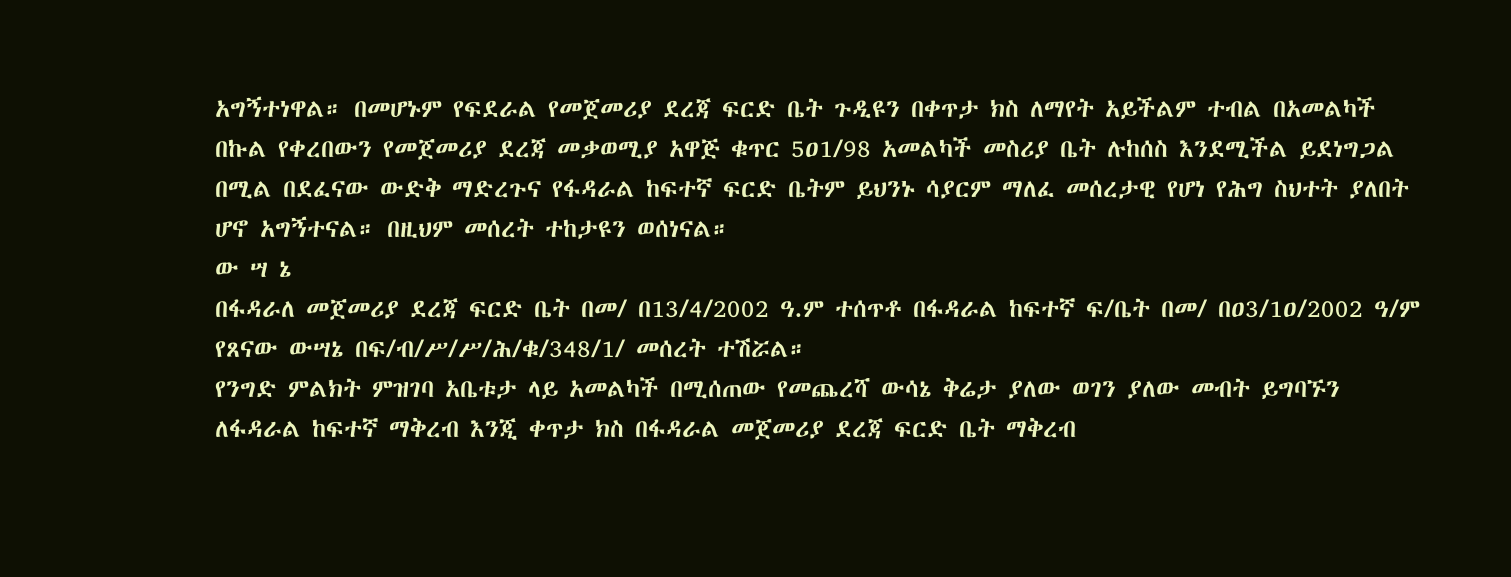አግኝተነዋል። በመሆኑም የፍደራል የመጀመሪያ ደረጃ ፍርድ ቤት ጉዲዩን በቀጥታ ክስ ለማየት አይችልም ተብል በአመልካች በኩል የቀረበውን የመጀመሪያ ደረጃ መቃወሚያ አዋጅ ቁጥር 5ዐ1/98 አመልካች መስሪያ ቤት ሉከሰስ እንደሚችል ይደነግጋል በሚል በደፈናው ውድቅ ማድረጉና የፋዳራል ከፍተኛ ፍርድ ቤትም ይህንኑ ሳያርም ማለፈ መሰረታዊ የሆነ የሕግ ስህተት ያለበት ሆኖ አግኝተናል። በዚህም መሰረት ተከታዩን ወሰነናል።
ው ሣ ኔ
በፋዳራለ መጀመሪያ ደረጃ ፍርድ ቤት በመ/ በ13/4/2002 ዓ.ም ተሰጥቶ በፋዳራል ከፍተኛ ፍ/ቤት በመ/ በዐ3/1ዐ/2002 ዓ/ም የጸናው ውሣኔ በፍ/ብ/ሥ/ሥ/ሕ/ቁ/348/1/ መሰረት ተሽሯል።
የንግድ ምልክት ምዝገባ አቤቱታ ላይ አመልካች በሚሰጠው የመጨረሻ ውሳኔ ቅሬታ ያለው ወገን ያለው መብት ይግባኙን ለፋዳራል ከፍተኛ ማቅረብ እንጂ ቀጥታ ክስ በፋዳራል መጀመሪያ ደረጃ ፍርድ ቤት ማቅረብ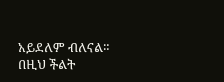አይደለም ብለናል።
በዚህ ችልት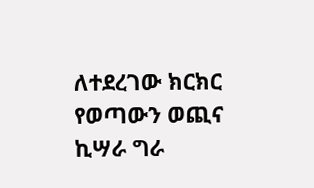ለተደረገው ክርክር የወጣውን ወጪና ኪሣራ ግራ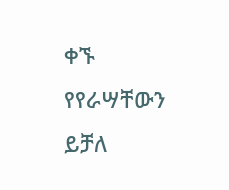ቀኙ የየራሣቸውን ይቻለ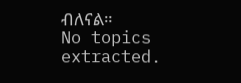ብለናል።
No topics extracted.